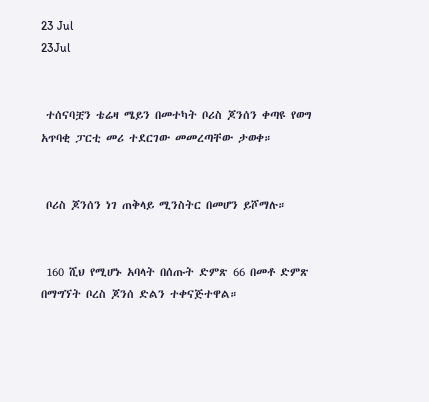23 Jul
23Jul


 ተሰናባቿን ቴሬዛ ሜይን በመተካት ቦሪስ ጆንሰን ቀጣዩ የወግ አጥባቂ ፓርቲ መሪ ተደርገው መመረጣቸው ታወቀ።


 ቦሪስ ጆንሰን ነገ ጠቅላይ ሚንስትር በመሆን ይሾማሉ።


 160 ሺህ የሚሆኑ አባላት በሰጡት ድምጽ 66 በመቶ ድምጽ በማግኘት ቦረስ ጆንሰ ድልን ተቀናጅተዋል።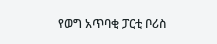የወግ አጥባቂ ፓርቲ ቦሪስ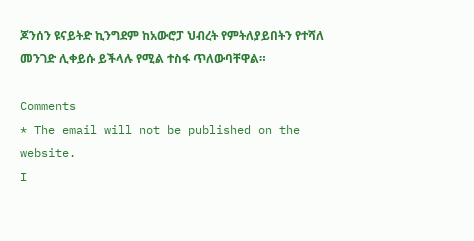ጆንሰን ዩናይትድ ኪንግደም ከአውሮፓ ህብረት የምትለያይበትን የተሻለ መንገድ ሊቀይሱ ይችላሉ የሚል ተስፋ ጥለውባቸዋል።

Comments
* The email will not be published on the website.
I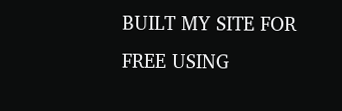BUILT MY SITE FOR FREE USING